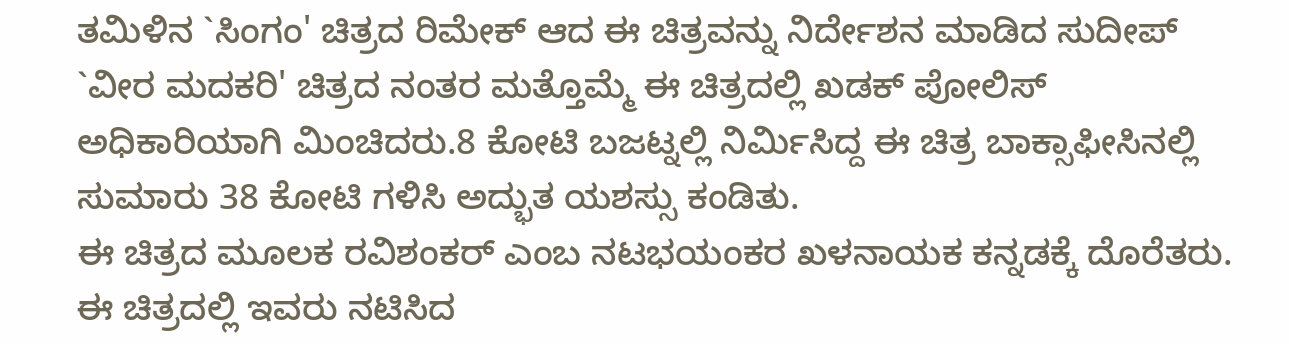ತಮಿಳಿನ `ಸಿಂಗಂ' ಚಿತ್ರದ ರಿಮೇಕ್ ಆದ ಈ ಚಿತ್ರವನ್ನು ನಿರ್ದೇಶನ ಮಾಡಿದ ಸುದೀಪ್ `ವೀರ ಮದಕರಿ' ಚಿತ್ರದ ನಂತರ ಮತ್ತೊಮ್ಮೆ ಈ ಚಿತ್ರದಲ್ಲಿ ಖಡಕ್ ಪೋಲಿಸ್ ಅಧಿಕಾರಿಯಾಗಿ ಮಿಂಚಿದರು.8 ಕೋಟಿ ಬಜಟ್ನಲ್ಲಿ ನಿರ್ಮಿಸಿದ್ದ ಈ ಚಿತ್ರ ಬಾಕ್ಸಾಫೀಸಿನಲ್ಲಿ ಸುಮಾರು 38 ಕೋಟಿ ಗಳಿಸಿ ಅದ್ಭುತ ಯಶಸ್ಸು ಕಂಡಿತು.
ಈ ಚಿತ್ರದ ಮೂಲಕ ರವಿಶಂಕರ್ ಎಂಬ ನಟಭಯಂಕರ ಖಳನಾಯಕ ಕನ್ನಡಕ್ಕೆ ದೊರೆತರು. ಈ ಚಿತ್ರದಲ್ಲಿ ಇವರು ನಟಿಸಿದ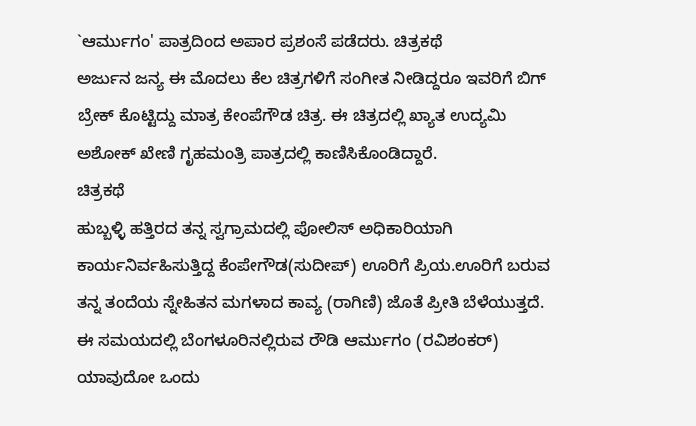`ಆರ್ಮುಗಂ' ಪಾತ್ರದಿಂದ ಅಪಾರ ಪ್ರಶಂಸೆ ಪಡೆದರು. ಚಿತ್ರಕಥೆ
ಅರ್ಜುನ ಜನ್ಯ ಈ ಮೊದಲು ಕೆಲ ಚಿತ್ರಗಳಿಗೆ ಸಂಗೀತ ನೀಡಿದ್ದರೂ ಇವರಿಗೆ ಬಿಗ್ ಬ್ರೇಕ್ ಕೊಟ್ಟಿದ್ದು ಮಾತ್ರ ಕೇಂಪೆಗೌಡ ಚಿತ್ರ. ಈ ಚಿತ್ರದಲ್ಲಿ ಖ್ಯಾತ ಉದ್ಯಮಿ ಅಶೋಕ್ ಖೇಣಿ ಗೃಹಮಂತ್ರಿ ಪಾತ್ರದಲ್ಲಿ ಕಾಣಿಸಿಕೊಂಡಿದ್ದಾರೆ.
ಚಿತ್ರಕಥೆ
ಹುಬ್ಬಳ್ಳಿ ಹತ್ತಿರದ ತನ್ನ ಸ್ವಗ್ರಾಮದಲ್ಲಿ ಪೋಲಿಸ್ ಅಧಿಕಾರಿಯಾಗಿ ಕಾರ್ಯನಿರ್ವಹಿಸುತ್ತಿದ್ದ ಕೆಂಪೇಗೌಡ(ಸುದೀಪ್) ಊರಿಗೆ ಪ್ರಿಯ.ಊರಿಗೆ ಬರುವ ತನ್ನ ತಂದೆಯ ಸ್ನೇಹಿತನ ಮಗಳಾದ ಕಾವ್ಯ (ರಾಗಿಣಿ) ಜೊತೆ ಪ್ರೀತಿ ಬೆಳೆಯುತ್ತದೆ.
ಈ ಸಮಯದಲ್ಲಿ ಬೆಂಗಳೂರಿನಲ್ಲಿರುವ ರೌಡಿ ಆರ್ಮುಗಂ (ರವಿಶಂಕರ್) ಯಾವುದೋ ಒಂದು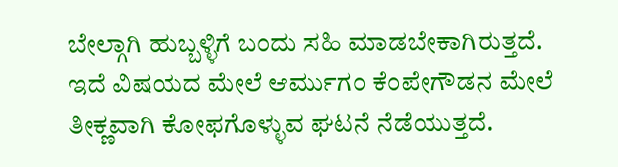ಬೇಲ್ಗಾಗಿ ಹುಬ್ಬಳ್ಳಿಗೆ ಬಂದು ಸಹಿ ಮಾಡಬೇಕಾಗಿರುತ್ತದೆ. ಇದೆ ವಿಷಯದ ಮೇಲೆ ಆರ್ಮುಗಂ ಕೆಂಪೇಗೌಡನ ಮೇಲೆ ತೀಕ್ಣವಾಗಿ ಕೋಫಗೊಳ್ಳುವ ಘಟನೆ ನೆಡೆಯುತ್ತದೆ.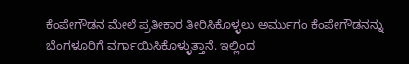ಕೆಂಪೇಗೌಡನ ಮೇಲೆ ಪ್ರತೀಕಾರ ತೀರಿಸಿಕೊಳ್ಳಲು ಅರ್ಮುಗಂ ಕೆಂಪೇಗೌಡನನ್ನು ಬೆಂಗಳೂರಿಗೆ ವರ್ಗಾಯಿಸಿಕೊಳ್ಳುತ್ತಾನೆ. ಇಲ್ಲಿಂದ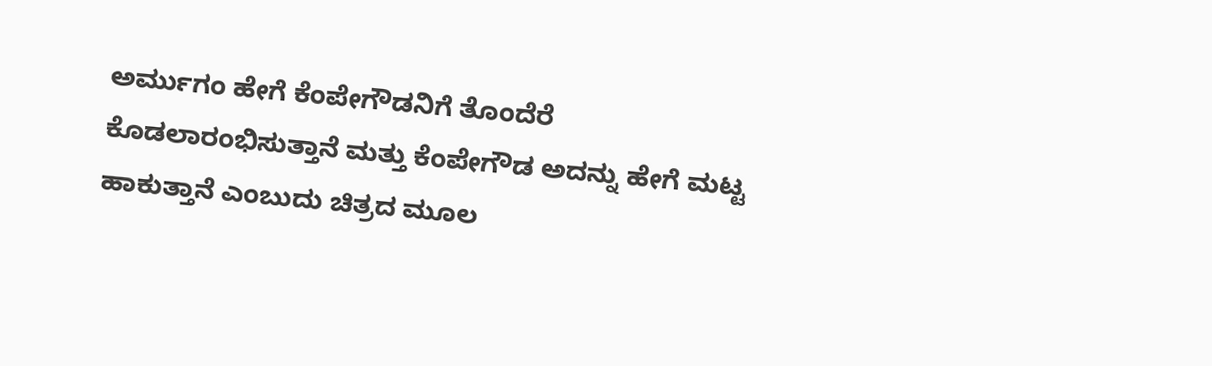ಅರ್ಮುಗಂ ಹೇಗೆ ಕೆಂಪೇಗೌಡನಿಗೆ ತೊಂದೆರೆ ಕೊಡಲಾರಂಭಿಸುತ್ತಾನೆ ಮತ್ತು ಕೆಂಪೇಗೌಡ ಅದನ್ನು ಹೇಗೆ ಮಟ್ಟ ಹಾಕುತ್ತಾನೆ ಎಂಬುದು ಚಿತ್ರದ ಮೂಲ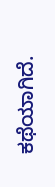ಕಥೆಯಾಗಿದೆ.